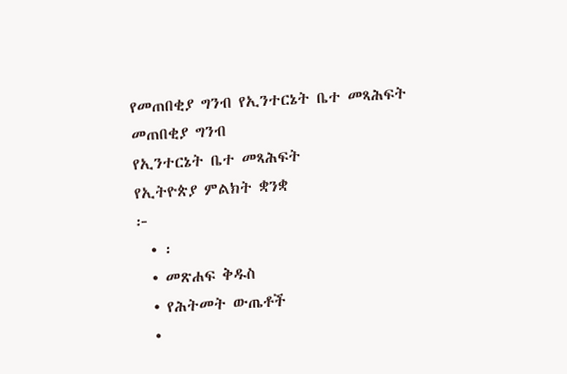የመጠበቂያ ግንብ የኢንተርኔት ቤተ መጻሕፍት
መጠበቂያ ግንብ
የኢንተርኔት ቤተ መጻሕፍት
የኢትዮጵያ ምልክት ቋንቋ
፦
  • ፡
  • መጽሐፍ ቅዱስ
  • የሕትመት ውጤቶች
  •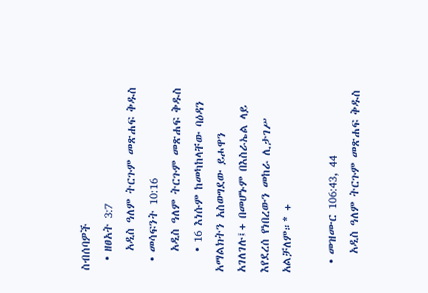ስብሰባዎች
  • ዘፀአት 3:7
    አዲስ ዓለም ትርጉም መጽሐፍ ቅዱስ
  • መሳፍንት 10:16
    አዲስ ዓለም ትርጉም መጽሐፍ ቅዱስ
    • 16 እነሱም ከመካከላቸው ባዕዳን አማልክትን አስወግደው ይሖዋን አገለገሉ፤+ በመሆኑም በእስራኤል ላይ እየደረሰ የነበረውን መከራ ሊታገሥ አልቻለም።* +

  • መዝሙር 106:43, 44
    አዲስ ዓለም ትርጉም መጽሐፍ ቅዱስ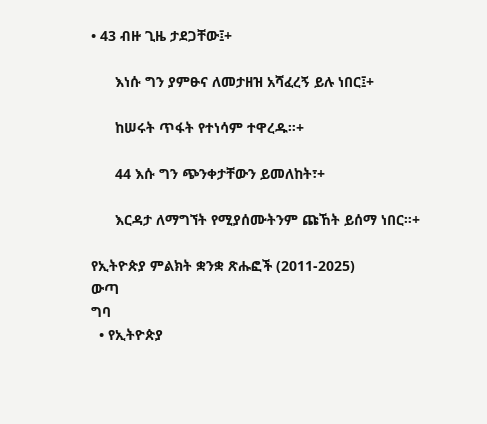• 43 ብዙ ጊዜ ታደጋቸው፤+

      እነሱ ግን ያምፁና ለመታዘዝ አሻፈረኝ ይሉ ነበር፤+

      ከሠሩት ጥፋት የተነሳም ተዋረዱ።+

      44 እሱ ግን ጭንቀታቸውን ይመለከት፣+

      እርዳታ ለማግኘት የሚያሰሙትንም ጩኸት ይሰማ ነበር።+

የኢትዮጵያ ምልክት ቋንቋ ጽሑፎች (2011-2025)
ውጣ
ግባ
  • የኢትዮጵያ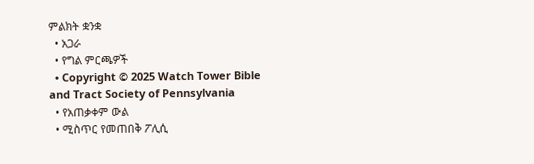ምልክት ቋንቋ
  • አጋራ
  • የግል ምርጫዎች
  • Copyright © 2025 Watch Tower Bible and Tract Society of Pennsylvania
  • የአጠቃቀም ውል
  • ሚስጥር የመጠበቅ ፖሊሲ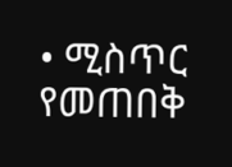• ሚስጥር የመጠበቅ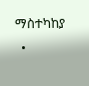ማስተካከያ
  •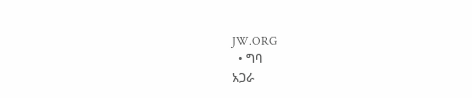JW.ORG
  • ግባ
አጋራ